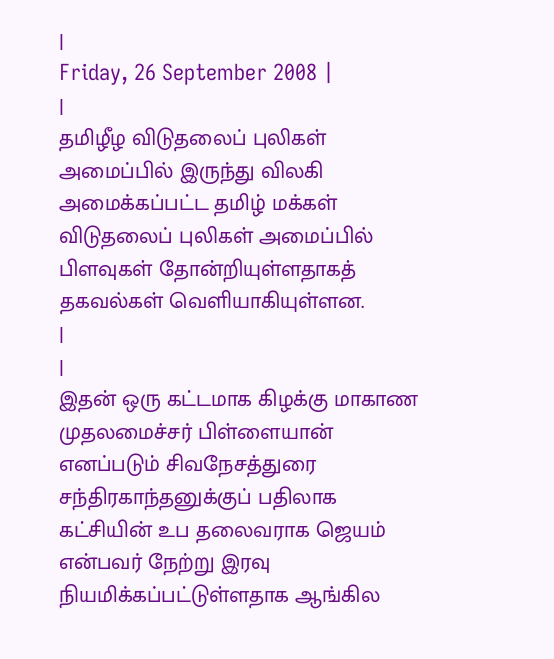|
Friday, 26 September 2008 |
|
தமிழீழ விடுதலைப் புலிகள் அமைப்பில் இருந்து விலகி அமைக்கப்பட்ட தமிழ் மக்கள் விடுதலைப் புலிகள் அமைப்பில் பிளவுகள் தோன்றியுள்ளதாகத் தகவல்கள் வெளியாகியுள்ளன.
|
|
இதன் ஒரு கட்டமாக கிழக்கு மாகாண முதலமைச்சர் பிள்ளையான் எனப்படும் சிவநேசத்துரை சந்திரகாந்தனுக்குப் பதிலாக கட்சியின் உப தலைவராக ஜெயம் என்பவர் நேற்று இரவு நியமிக்கப்பட்டுள்ளதாக ஆங்கில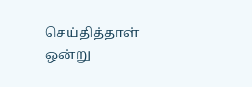செய்தித்தாள் ஒன்று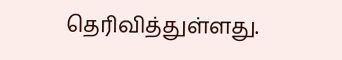தெரிவித்துள்ளது.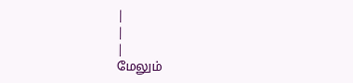|
|
|
மேலும்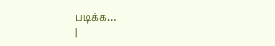படிக்க…
|